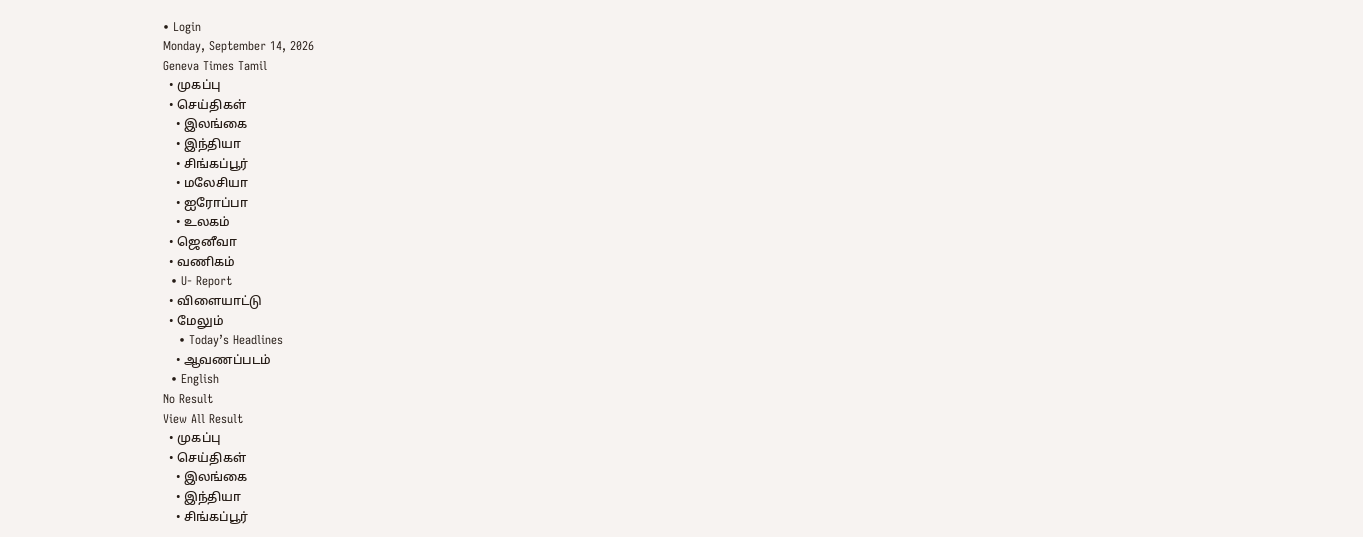• Login
Monday, September 14, 2026
Geneva Times Tamil
  • முகப்பு
  • செய்திகள்
    • இலங்கை
    • இந்தியா
    • சிங்கப்பூர்
    • மலேசியா
    • ஐரோப்பா
    • உலகம்
  • ஜெனீவா
  • வணிகம்
  • U- Report
  • விளையாட்டு
  • மேலும்
    • Today’s Headlines
    • ஆவணப்படம்
  • English
No Result
View All Result
  • முகப்பு
  • செய்திகள்
    • இலங்கை
    • இந்தியா
    • சிங்கப்பூர்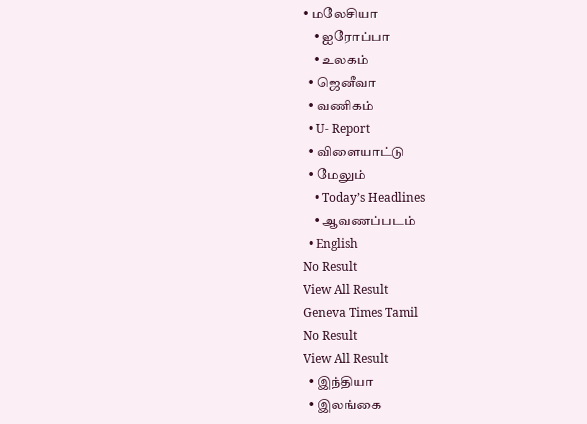• மலேசியா
    • ஐரோப்பா
    • உலகம்
  • ஜெனீவா
  • வணிகம்
  • U- Report
  • விளையாட்டு
  • மேலும்
    • Today’s Headlines
    • ஆவணப்படம்
  • English
No Result
View All Result
Geneva Times Tamil
No Result
View All Result
  • இந்தியா
  • இலங்கை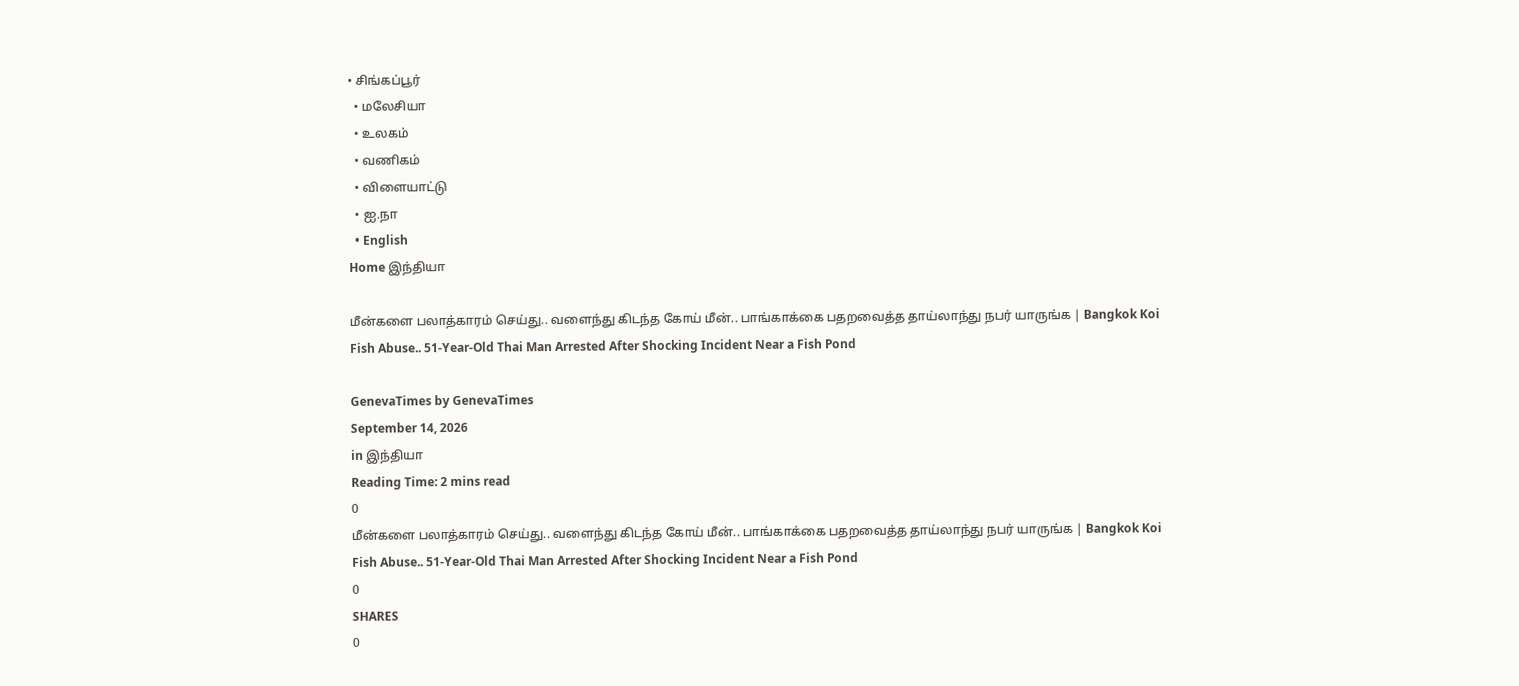• சிங்கப்பூர்
  • மலேசியா
  • உலகம்
  • வணிகம்
  • விளையாட்டு
  • ஐ.நா
  • English
Home இந்தியா

மீன்களை பலாத்காரம் செய்து.. வளைந்து கிடந்த கோய் மீன்.. பாங்காக்கை பதறவைத்த தாய்லாந்து நபர் யாருங்க | Bangkok Koi Fish Abuse.. 51-Year-Old Thai Man Arrested After Shocking Incident Near a Fish Pond

GenevaTimes by GenevaTimes
September 14, 2026
in இந்தியா
Reading Time: 2 mins read
0
மீன்களை பலாத்காரம் செய்து.. வளைந்து கிடந்த கோய் மீன்.. பாங்காக்கை பதறவைத்த தாய்லாந்து நபர் யாருங்க | Bangkok Koi Fish Abuse.. 51-Year-Old Thai Man Arrested After Shocking Incident Near a Fish Pond
0
SHARES
0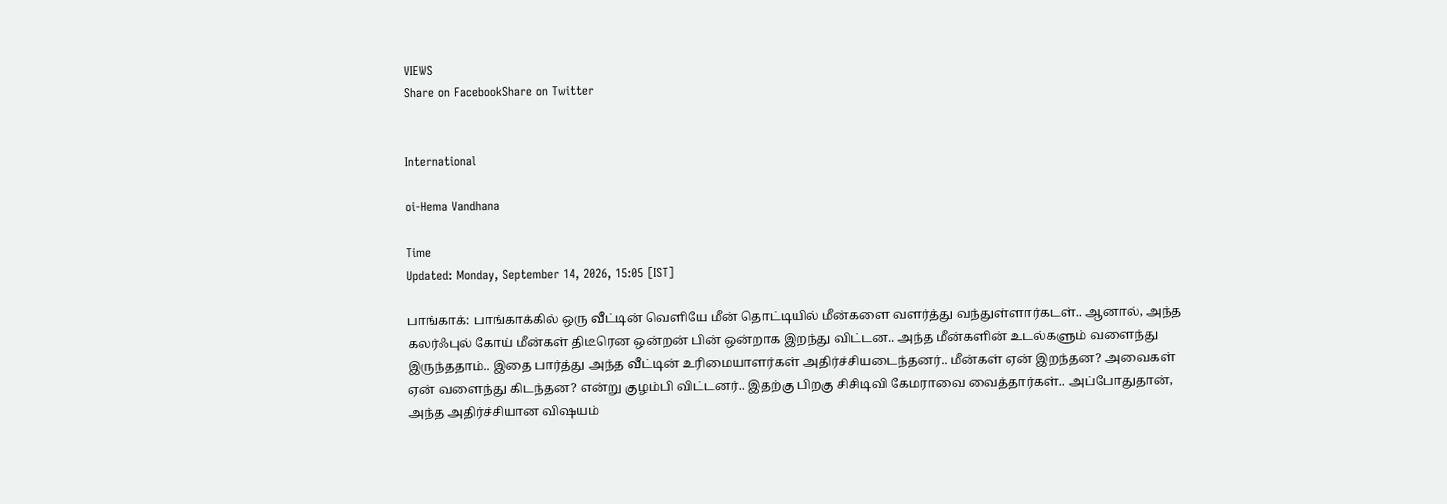VIEWS
Share on FacebookShare on Twitter


International

oi-Hema Vandhana

Time
Updated: Monday, September 14, 2026, 15:05 [IST]

பாங்காக்: பாங்காக்கில் ஒரு வீட்டின் வெளியே மீன் தொட்டியில் மீன்களை வளர்த்து வந்துள்ளார்கடள்.. ஆனால், அந்த கலர்ஃபுல் கோய் மீன்கள் திடீரென ஒன்றன் பின் ஒன்றாக இறந்து விட்டன.. அந்த மீன்களின் உடல்களும் வளைந்து இருந்ததாம்.. இதை பார்த்து அந்த வீட்டின் உரிமையாளர்கள் அதிர்ச்சியடைந்தனர்.. மீன்கள் ஏன் இறந்தன? அவைகள் ஏன் வளைந்து கிடந்தன? என்று குழம்பி விட்டனர்.. இதற்கு பிறகு சிசிடிவி கேமராவை வைத்தார்கள்.. அப்போதுதான், அந்த அதிர்ச்சியான விஷயம்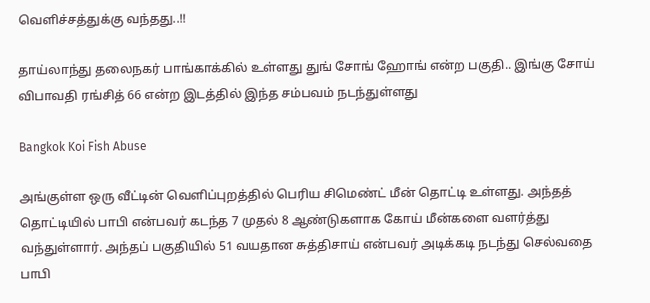வெளிச்சத்துக்கு வந்தது..!!

தாய்லாந்து தலைநகர் பாங்காக்கில் உள்ளது துங் சோங் ஹோங் என்ற பகுதி.. இங்கு சோய் விபாவதி ரங்சித் 66 என்ற இடத்தில் இந்த சம்பவம் நடந்துள்ளது

Bangkok Koi Fish Abuse

அங்குள்ள ஒரு வீட்டின் வெளிப்புறத்தில் பெரிய சிமெண்ட் மீன் தொட்டி உள்ளது. அந்தத் தொட்டியில் பாபி என்பவர் கடந்த 7 முதல் 8 ஆண்டுகளாக கோய் மீன்களை வளர்த்து வந்துள்ளார். அந்தப் பகுதியில் 51 வயதான சுத்திசாய் என்பவர் அடிக்கடி நடந்து செல்வதை பாபி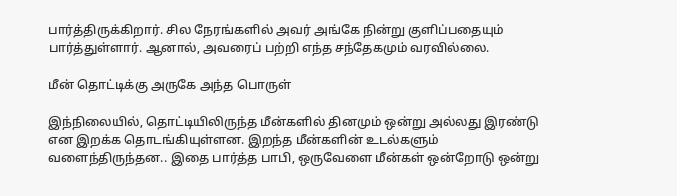பார்த்திருக்கிறார். சில நேரங்களில் அவர் அங்கே நின்று குளிப்பதையும் பார்த்துள்ளார். ஆனால், அவரைப் பற்றி எந்த சந்தேகமும் வரவில்லை.

மீன் தொட்டிக்கு அருகே அந்த பொருள்

இந்நிலையில், தொட்டியிலிருந்த மீன்களில் தினமும் ஒன்று அல்லது இரண்டு என இறக்க தொடங்கியுள்ளன. இறந்த மீன்களின் உடல்களும் வளைந்திருந்தன.. இதை பார்த்த பாபி, ஒருவேளை மீன்கள் ஒன்றோடு ஒன்று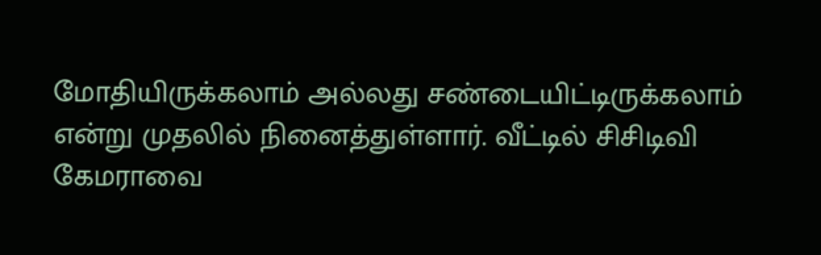மோதியிருக்கலாம் அல்லது சண்டையிட்டிருக்கலாம் என்று முதலில் நினைத்துள்ளார். வீட்டில் சிசிடிவி கேமராவை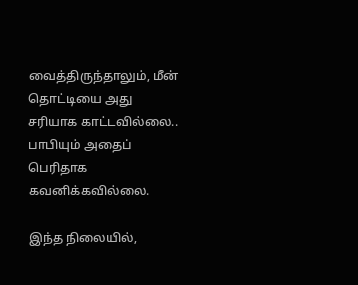வைத்திருந்தாலும், மீன் தொட்டியை அது சரியாக காட்டவில்லை.. பாபியும் அதைப் பெரிதாக கவனிக்கவில்லை.

இந்த நிலையில்,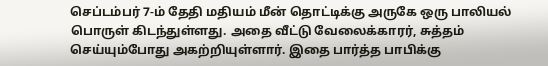செப்டம்பர் 7-ம் தேதி மதியம் மீன் தொட்டிக்கு அருகே ஒரு பாலியல் பொருள் கிடந்துள்ளது. அதை வீட்டு வேலைக்காரர், சுத்தம் செய்யும்போது அகற்றியுள்ளார். இதை பார்த்த பாபிக்கு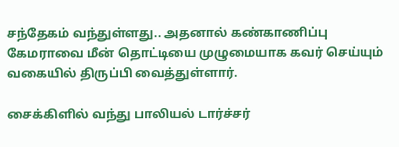சந்தேகம் வந்துள்ளது.. அதனால் கண்காணிப்பு கேமராவை மீன் தொட்டியை முழுமையாக கவர் செய்யும் வகையில் திருப்பி வைத்துள்ளார்.

சைக்கிளில் வந்து பாலியல் டார்ச்சர்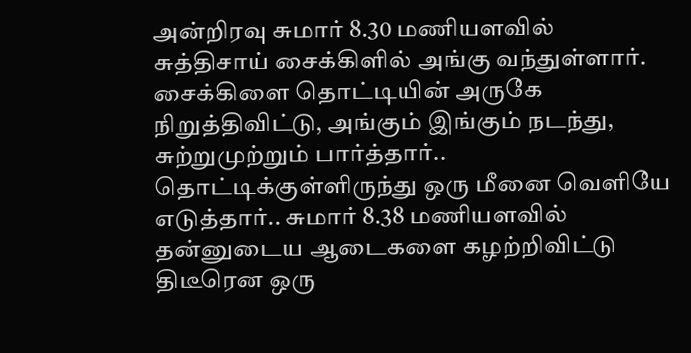அன்றிரவு சுமார் 8.30 மணியளவில் சுத்திசாய் சைக்கிளில் அங்கு வந்துள்ளார். சைக்கிளை தொட்டியின் அருகே நிறுத்திவிட்டு, அங்கும் இங்கும் நடந்து, சுற்றுமுற்றும் பார்த்தார்.. தொட்டிக்குள்ளிருந்து ஒரு மீனை வெளியே எடுத்தார்.. சுமார் 8.38 மணியளவில் தன்னுடைய ஆடைகளை கழற்றிவிட்டு திடீரென ஒரு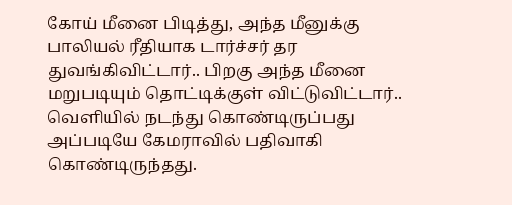கோய் மீனை பிடித்து, அந்த மீனுக்கு பாலியல் ரீதியாக டார்ச்சர் தர துவங்கிவிட்டார்.. பிறகு அந்த மீனை மறுபடியும் தொட்டிக்குள் விட்டுவிட்டார்.. வெளியில் நடந்து கொண்டிருப்பது அப்படியே கேமராவில் பதிவாகி கொண்டிருந்தது.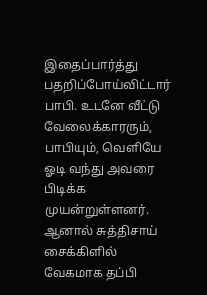இதைப்பார்த்து பதறிப்போய்விட்டார் பாபி. உடனே வீட்டு வேலைக்காரரும், பாபியும், வெளியே ஓடி வந்து அவரை பிடிக்க முயன்றுள்ளனர். ஆனால் சுத்திசாய் சைக்கிளில் வேகமாக தப்பி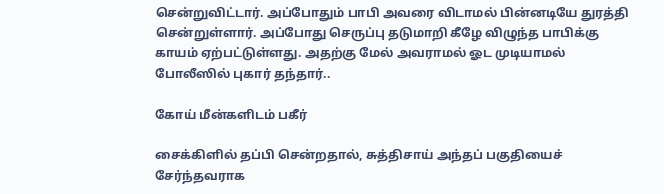சென்றுவிட்டார். அப்போதும் பாபி அவரை விடாமல் பின்னடியே துரத்தி சென்றுள்ளார். அப்போது செருப்பு தடுமாறி கீழே விழுந்த பாபிக்கு காயம் ஏற்பட்டுள்ளது. அதற்கு மேல் அவராமல் ஓட முடியாமல் போலீஸில் புகார் தந்தார்..

கோய் மீன்களிடம் பகீர்

சைக்கிளில் தப்பி சென்றதால், சுத்திசாய் அந்தப் பகுதியைச் சேர்ந்தவராக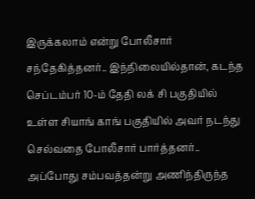இருக்கலாம் என்று போலீசார் சந்தேகித்தனர்.. இந்நிலையில்தான், கடந்த செப்டம்பர் 10-ம் தேதி லக் சி பகுதியில் உள்ள சியாங் காங் பகுதியில் அவர் நடந்து செல்வதை போலீசார் பார்த்தனர்.. அப்போது சம்பவத்தன்று அணிந்திருந்த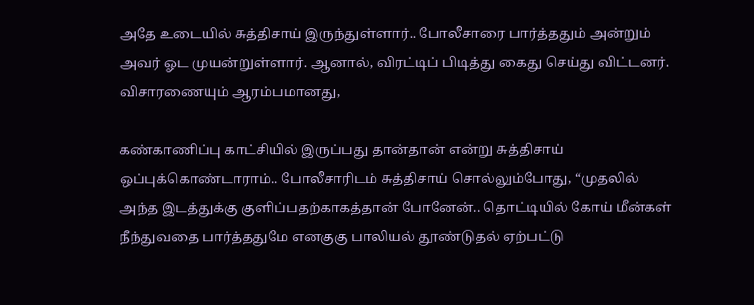அதே உடையில் சுத்திசாய் இருந்துள்ளார்.. போலீசாரை பார்த்ததும் அன்றும் அவர் ஓட முயன்றுள்ளார். ஆனால், விரட்டிப் பிடித்து கைது செய்து விட்டனர். விசாரணையும் ஆரம்பமானது,

கண்காணிப்பு காட்சியில் இருப்பது தான்தான் என்று சுத்திசாய் ஒப்புக்கொண்டாராம்.. போலீசாரிடம் சுத்திசாய் சொல்லும்போது, “முதலில் அந்த இடத்துக்கு குளிப்பதற்காகத்தான் போனேன்.. தொட்டியில் கோய் மீன்கள் நீந்துவதை பார்த்ததுமே எனகுகு பாலியல் தூண்டுதல் ஏற்பட்டு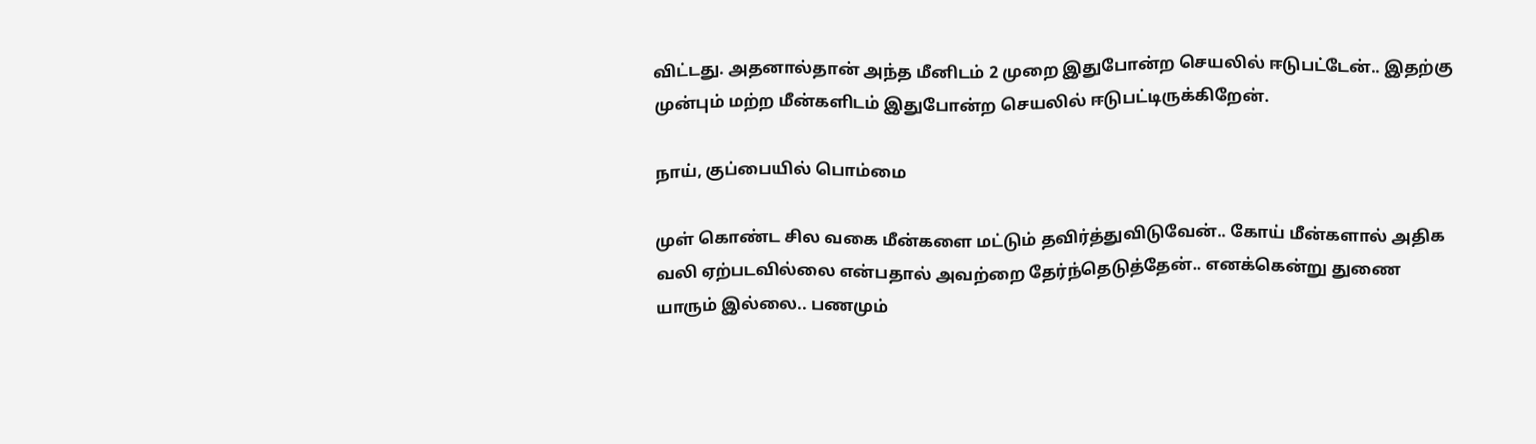விட்டது. அதனால்தான் அந்த மீனிடம் 2 முறை இதுபோன்ற செயலில் ஈடுபட்டேன்.. இதற்கு முன்பும் மற்ற மீன்களிடம் இதுபோன்ற செயலில் ஈடுபட்டிருக்கிறேன்.

நாய், குப்பையில் பொம்மை

முள் கொண்ட சில வகை மீன்களை மட்டும் தவிர்த்துவிடுவேன்.. கோய் மீன்களால் அதிக வலி ஏற்படவில்லை என்பதால் அவற்றை தேர்ந்தெடுத்தேன்.. எனக்கென்று துணை யாரும் இல்லை.. பணமும்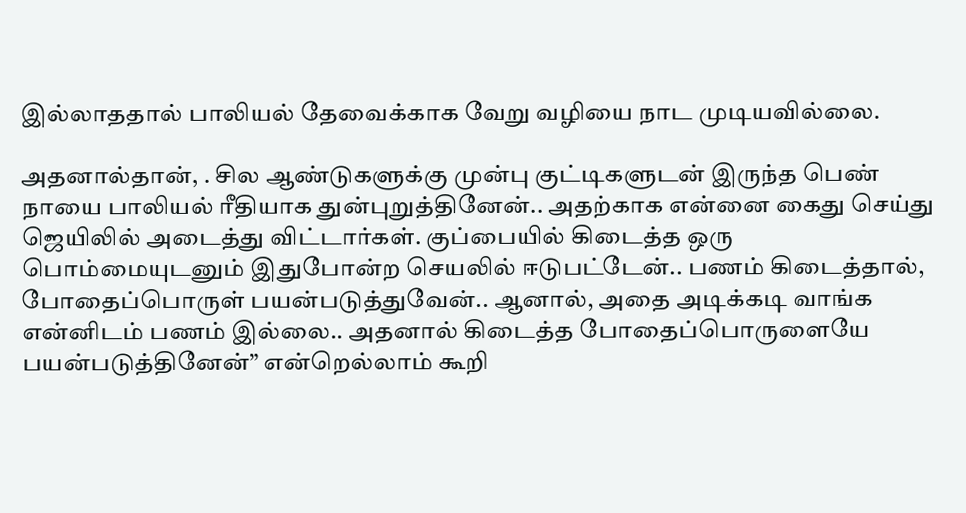இல்லாததால் பாலியல் தேவைக்காக வேறு வழியை நாட முடியவில்லை.

அதனால்தான், . சில ஆண்டுகளுக்கு முன்பு குட்டிகளுடன் இருந்த பெண் நாயை பாலியல் ரீதியாக துன்புறுத்தினேன்.. அதற்காக என்னை கைது செய்து ஜெயிலில் அடைத்து விட்டார்கள். குப்பையில் கிடைத்த ஒரு பொம்மையுடனும் இதுபோன்ற செயலில் ஈடுபட்டேன்.. பணம் கிடைத்தால், போதைப்பொருள் பயன்படுத்துவேன்.. ஆனால், அதை அடிக்கடி வாங்க என்னிடம் பணம் இல்லை.. அதனால் கிடைத்த போதைப்பொருளையே பயன்படுத்தினேன்” என்றெல்லாம் கூறி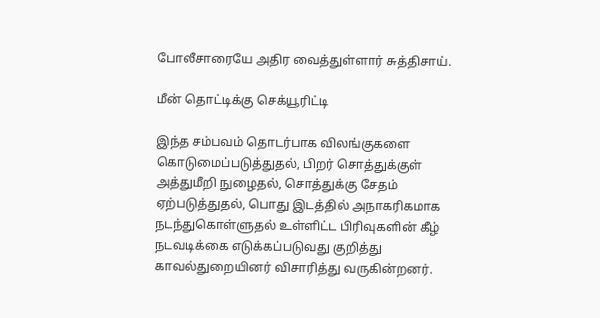போலீசாரையே அதிர வைத்துள்ளார் சுத்திசாய்.

மீன் தொட்டிக்கு செக்யூரிட்டி

இந்த சம்பவம் தொடர்பாக விலங்குகளை கொடுமைப்படுத்துதல், பிறர் சொத்துக்குள் அத்துமீறி நுழைதல், சொத்துக்கு சேதம் ஏற்படுத்துதல், பொது இடத்தில் அநாகரிகமாக நடந்துகொள்ளுதல் உள்ளிட்ட பிரிவுகளின் கீழ் நடவடிக்கை எடுக்கப்படுவது குறித்து காவல்துறையினர் விசாரித்து வருகின்றனர்.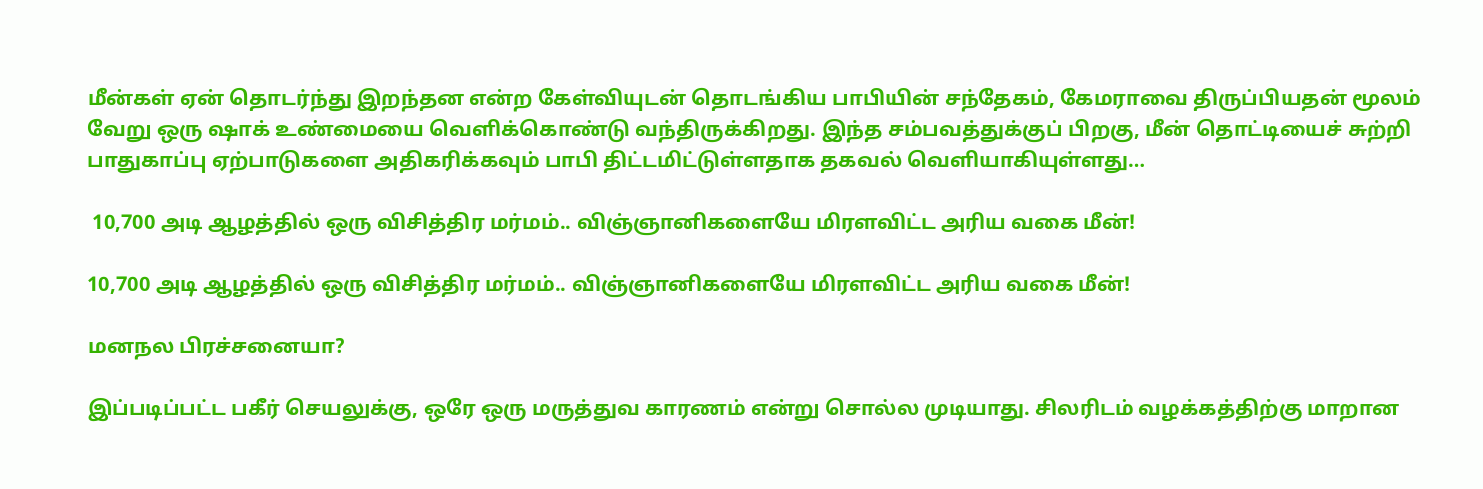மீன்கள் ஏன் தொடர்ந்து இறந்தன என்ற கேள்வியுடன் தொடங்கிய பாபியின் சந்தேகம், கேமராவை திருப்பியதன் மூலம் வேறு ஒரு ஷாக் உண்மையை வெளிக்கொண்டு வந்திருக்கிறது. இந்த சம்பவத்துக்குப் பிறகு, மீன் தொட்டியைச் சுற்றி பாதுகாப்பு ஏற்பாடுகளை அதிகரிக்கவும் பாபி திட்டமிட்டுள்ளதாக தகவல் வெளியாகியுள்ளது…

 10,700 அடி ஆழத்தில் ஒரு விசித்திர மர்மம்.. விஞ்ஞானிகளையே மிரளவிட்ட அரிய வகை மீன்!

10,700 அடி ஆழத்தில் ஒரு விசித்திர மர்மம்.. விஞ்ஞானிகளையே மிரளவிட்ட அரிய வகை மீன்!

மனநல பிரச்சனையா?

இப்படிப்பட்ட பகீர் செயலுக்கு, ஒரே ஒரு மருத்துவ காரணம் என்று சொல்ல முடியாது. சிலரிடம் வழக்கத்திற்கு மாறான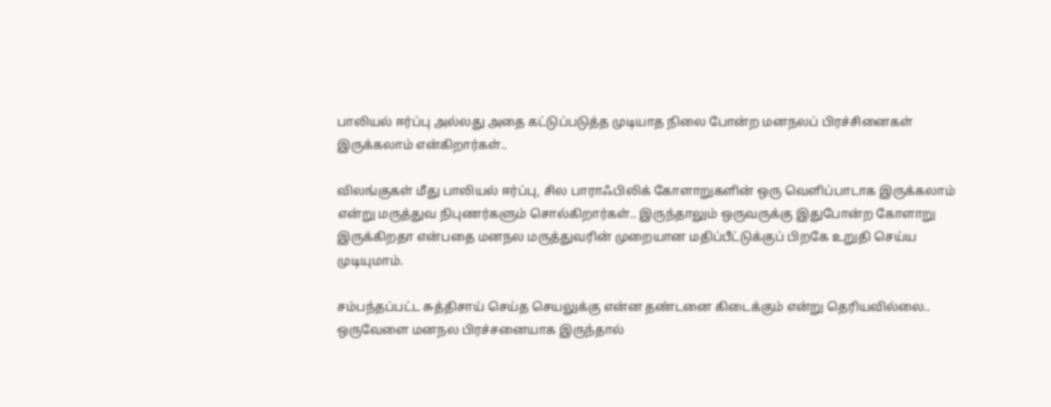பாலியல் ஈர்ப்பு அல்லது அதை கட்டுப்படுத்த முடியாத நிலை போன்ற மனநலப் பிரச்சினைகள் இருக்கலாம் என்கிறார்கள்..

விலங்குகள் மீது பாலியல் ஈர்ப்பு, சில பாராஃபிலிக் கோளாறுகளின் ஒரு வெளிப்பாடாக இருக்கலாம் என்று மருத்துவ நிபுணர்களும் சொல்கிறார்கள்.. இருந்தாலும் ஒருவருக்கு இதுபோன்ற கோளாறு இருக்கிறதா என்பதை மனநல மருத்துவரின் முறையான மதிப்பீட்டுக்குப் பிறகே உறுதி செய்ய முடியுமாம்.

சம்பந்தப்பட்ட சுத்திசாய் செய்த செயலுக்கு என்ன தண்டனை கிடைக்கும் என்று தெரியவில்லை.. ஒருவேளை மனநல பிரச்சனையாக இருந்தால்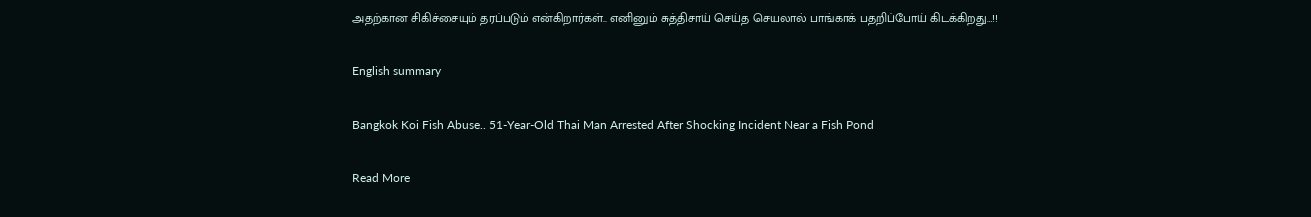அதற்கான சிகிச்சையும் தரப்படும் என்கிறார்கள்.. எனினும் சுத்திசாய் செய்த செயலால் பாங்காக் பதறிப்போய் கிடக்கிறது…!!

English summary

Bangkok Koi Fish Abuse.. 51-Year-Old Thai Man Arrested After Shocking Incident Near a Fish Pond

Read More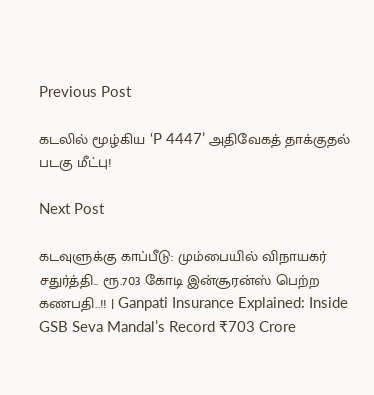Previous Post

கடலில் மூழ்கிய ‘P 4447’ அதிவேகத் தாக்குதல் படகு மீட்பு!

Next Post

கடவுளுக்கு காப்பீடு: மும்பையில் விநாயகர் சதுர்த்தி.. ரூ.703 கோடி இன்சூரன்ஸ் பெற்ற கணபதி..!! | Ganpati Insurance Explained: Inside GSB Seva Mandal’s Record ₹703 Crore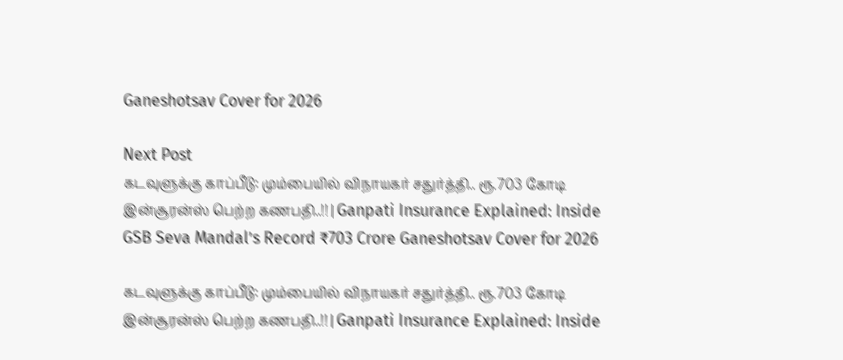Ganeshotsav Cover for 2026

Next Post
கடவுளுக்கு காப்பீடு: மும்பையில் விநாயகர் சதுர்த்தி.. ரூ.703 கோடி இன்சூரன்ஸ் பெற்ற கணபதி..!! | Ganpati Insurance Explained: Inside GSB Seva Mandal’s Record ₹703 Crore Ganeshotsav Cover for 2026

கடவுளுக்கு காப்பீடு: மும்பையில் விநாயகர் சதுர்த்தி.. ரூ.703 கோடி இன்சூரன்ஸ் பெற்ற கணபதி..!! | Ganpati Insurance Explained: Inside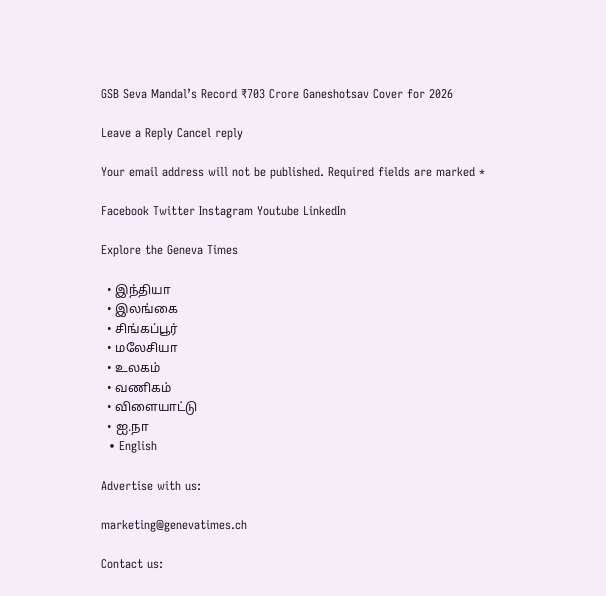GSB Seva Mandal’s Record ₹703 Crore Ganeshotsav Cover for 2026

Leave a Reply Cancel reply

Your email address will not be published. Required fields are marked *

Facebook Twitter Instagram Youtube LinkedIn

Explore the Geneva Times

  • இந்தியா
  • இலங்கை
  • சிங்கப்பூர்
  • மலேசியா
  • உலகம்
  • வணிகம்
  • விளையாட்டு
  • ஐ.நா
  • English

Advertise with us:

marketing@genevatimes.ch

Contact us: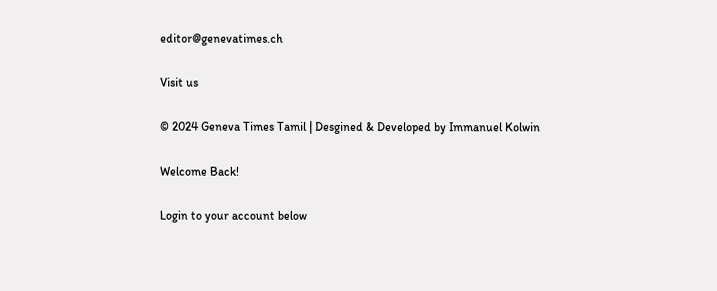editor@genevatimes.ch

Visit us

© 2024 Geneva Times Tamil | Desgined & Developed by Immanuel Kolwin

Welcome Back!

Login to your account below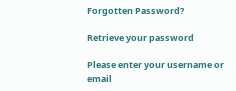Forgotten Password?

Retrieve your password

Please enter your username or email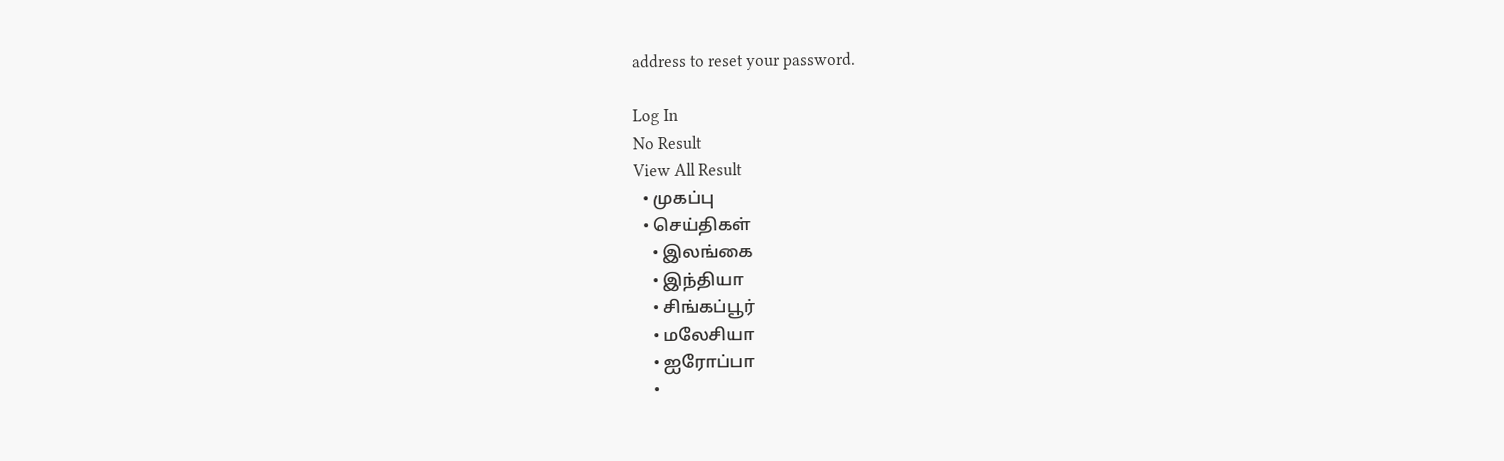address to reset your password.

Log In
No Result
View All Result
  • முகப்பு
  • செய்திகள்
    • இலங்கை
    • இந்தியா
    • சிங்கப்பூர்
    • மலேசியா
    • ஐரோப்பா
    •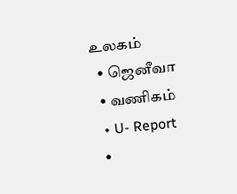உலகம்
  • ஜெனீவா
  • வணிகம்
  • U- Report
  •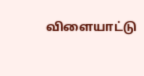விளையாட்டு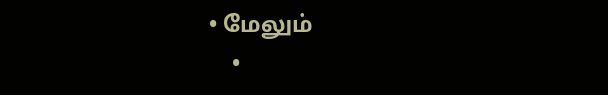• மேலும்
    •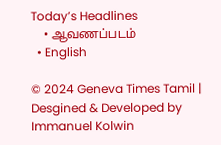Today’s Headlines
    • ஆவணப்படம்
  • English

© 2024 Geneva Times Tamil | Desgined & Developed by Immanuel Kolwin